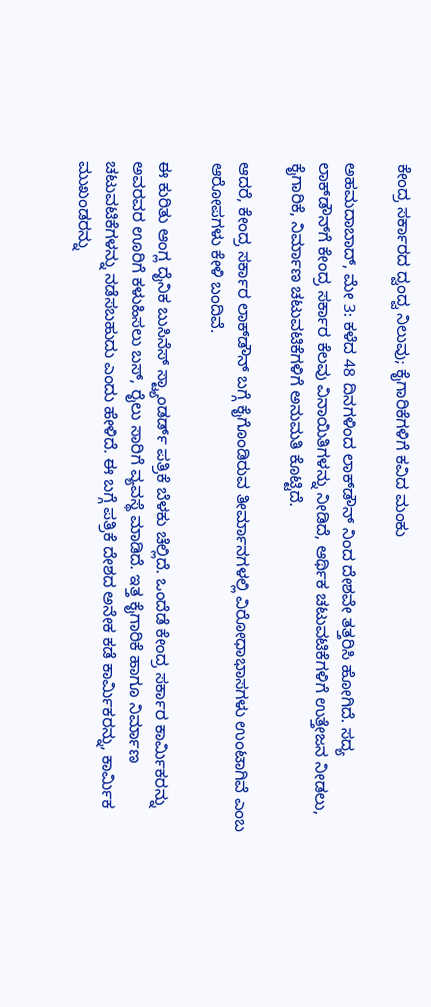ಕೇಂದ್ರ ಸರ್ಕಾರದ ದ್ವಂದ್ವ ನಿಲುವು; ಕೈಗಾರಿಕೆಗಳಿಗೆ ಕವಿದ ಮಂಕು

ಅಹಮದಾಬಾದ್, ಮೇ 3: ಕಳೆದ 48 ದಿನಗಳಿಂದ ಲಾಕ್‌ಡೌನ್ ನಿಂದ ದೇಶವೇ ತತ್ತರಿಸಿ ಹೋಗಿದೆ. ಸದ್ಯ ಲಾಕ್‌ಡೌನ್‌ಗೆ ಕೇಂದ್ರ ಸರ್ಕಾರ ಕೆಲವು ವಿನಾಯಿತಿಗಳನ್ನು ನೀಡಿದೆ, ಆರ್ಥಿಕ ಚಟುವಟಿಕೆಗಳಿಗೆ ಉತ್ತೇಜನ ನೀಡಲು, ಕೈಗಾರಿಕೆ, ನಿರ್ಮಾಣ ಚಟುವಟಿಕೆಗಳಿಗೆ ಅನುಮತಿ ಕೊಟ್ಟಿದೆ.

ಆದರೆ, ಕೇಂದ್ರ ಸರ್ಕಾರ ಲಾಕ್‌ಡೌನ್ ಬಗ್ಗೆ ಕೈಗೊಂಡಿರುವ ತೀರ್ಮಾನಗಳಲ್ಲಿ ವಿರೋಧಾಭಾಸಗಳು ಉಂಟಾಗಿವೆ ಎಂಬ ಆರೋಪಗಳು ಕೇಳಿ ಬಂದಿವೆ.

ಈ ಕುರಿತು ಆಂಗ್ಲ ದೈನಿಕ ಬುಸಿನೆಸ್ ಸ್ಟ್ಯಾಂಡರ್ಡ್ ಪತ್ರಿಕೆ ಬೆಳಕು ಚೆಲ್ಲಿದೆ. ಒಂದೆಡೆ ಕೇಂದ್ರ ಸರ್ಕಾರ ಕಾರ್ಮಿಕರನ್ನು ಅವರವರ ಊರಿಗೆ ಕಳುಹಿಸಲು ಬಸ್, ರೈಲು ಸಾರಿಗೆ ವ್ಯವಸ್ಥೆ ಮಾಡಿದೆ. ಇತ್ತ ಕೈಗಾರಿಕೆ ಹಾಗೂ ನಿರ್ಮಾಣ ಚಟುವಟಿಕೆಗಳನ್ನು ನಡೆಸಬಹುದು ಎಂದು ಹೇಳಿದೆ. ಈ ಬಗ್ಗೆ ಪತ್ರಿಕೆ ದೇಶದ ಅನೇಕ ಕಡೆ ಕಾರ್ಮಿಕರನ್ನು, ಕಾರ್ಮಿಕ ಮುಖಂಡರನ್ನು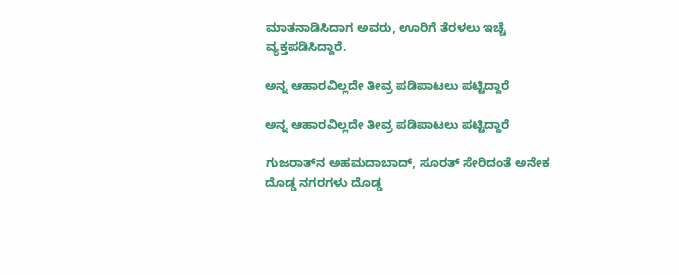ಮಾತನಾಡಿಸಿದಾಗ ಅವರು, ಊರಿಗೆ ತೆರಳಲು ಇಚ್ಚೆ ವ್ಯಕ್ತಪಡಿಸಿದ್ದಾರೆ.

ಅನ್ನ ಆಹಾರವಿಲ್ಲದೇ ತೀವ್ರ ಪಡಿಪಾಟಲು ಪಟ್ಟಿದ್ದಾರೆ

ಅನ್ನ ಆಹಾರವಿಲ್ಲದೇ ತೀವ್ರ ಪಡಿಪಾಟಲು ಪಟ್ಟಿದ್ದಾರೆ

ಗುಜರಾತ್‌ನ ಅಹಮದಾಬಾದ್, ಸೂರತ್ ಸೇರಿದಂತೆ ಅನೇಕ ದೊಡ್ಡ ನಗರಗಳು ದೊಡ್ಡ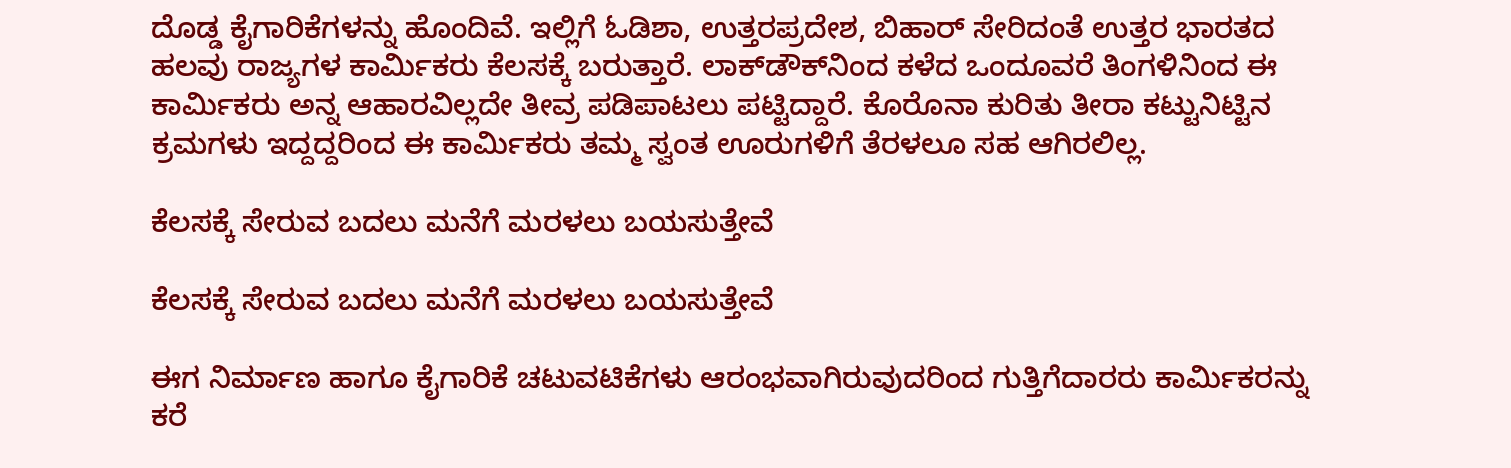ದೊಡ್ಡ ಕೈಗಾರಿಕೆಗಳನ್ನು ಹೊಂದಿವೆ. ಇಲ್ಲಿಗೆ ಓಡಿಶಾ, ಉತ್ತರಪ್ರದೇಶ, ಬಿಹಾರ್ ಸೇರಿದಂತೆ ಉತ್ತರ ಭಾರತದ ಹಲವು ರಾಜ್ಯಗಳ ಕಾರ್ಮಿಕರು ಕೆಲಸಕ್ಕೆ ಬರುತ್ತಾರೆ. ಲಾಕ್‌ಡೌಕ್‌ನಿಂದ ಕಳೆದ ಒಂದೂವರೆ ತಿಂಗಳಿನಿಂದ ಈ ಕಾರ್ಮಿಕರು ಅನ್ನ ಆಹಾರವಿಲ್ಲದೇ ತೀವ್ರ ಪಡಿಪಾಟಲು ಪಟ್ಟಿದ್ದಾರೆ. ಕೊರೊನಾ ಕುರಿತು ತೀರಾ ಕಟ್ಟುನಿಟ್ಟಿನ ಕ್ರಮಗಳು ಇದ್ದದ್ದರಿಂದ ಈ ಕಾರ್ಮಿಕರು ತಮ್ಮ ಸ್ವಂತ ಊರುಗಳಿಗೆ ತೆರಳಲೂ ಸಹ ಆಗಿರಲಿಲ್ಲ.

ಕೆಲಸಕ್ಕೆ ಸೇರುವ ಬದಲು ಮನೆಗೆ ಮರಳಲು ಬಯಸುತ್ತೇವೆ

ಕೆಲಸಕ್ಕೆ ಸೇರುವ ಬದಲು ಮನೆಗೆ ಮರಳಲು ಬಯಸುತ್ತೇವೆ

ಈಗ ನಿರ್ಮಾಣ ಹಾಗೂ ಕೈಗಾರಿಕೆ ಚಟುವಟಿಕೆಗಳು ಆರಂಭವಾಗಿರುವುದರಿಂದ ಗುತ್ತಿಗೆದಾರರು ಕಾರ್ಮಿಕರನ್ನು ಕರೆ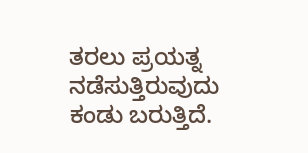ತರಲು ಪ್ರಯತ್ನ ನಡೆಸುತ್ತಿರುವುದು ಕಂಡು ಬರುತ್ತಿದೆ.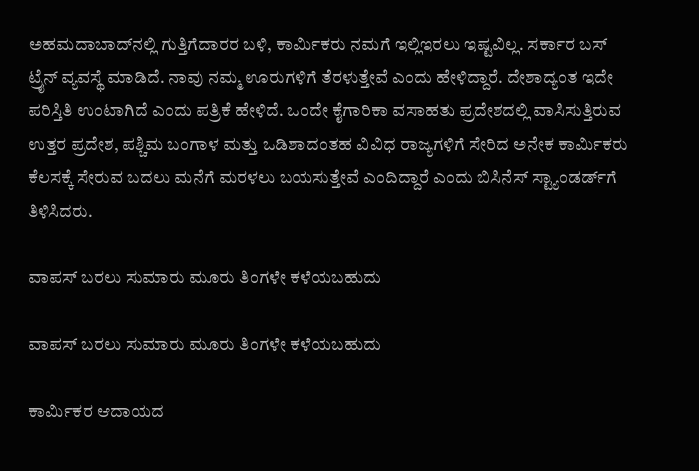ಅಹಮದಾಬಾದ್‌ನಲ್ಲಿ ಗುತ್ತಿಗೆದಾರರ ಬಳಿ, ಕಾರ್ಮಿಕರು ನಮಗೆ ಇಲ್ಲಿಇರಲು ಇಷ್ಟವಿಲ್ಲ. ಸರ್ಕಾರ ಬಸ್ ಟ್ರೈನ್ ವ್ಯವಸ್ಥೆ ಮಾಡಿದೆ. ನಾವು ನಮ್ಮ ಊರುಗಳಿಗೆ ತೆರಳುತ್ತೇವೆ ಎಂದು ಹೇಳಿದ್ದಾರೆ. ದೇಶಾದ್ಯಂತ ಇದೇ ಪರಿಸ್ತಿತಿ ಉಂಟಾಗಿದೆ ಎಂದು ಪತ್ರಿಕೆ ಹೇಳಿದೆ. ಒಂದೇ ಕೈಗಾರಿಕಾ ವಸಾಹತು ಪ್ರದೇಶದಲ್ಲಿ ವಾಸಿಸುತ್ತಿರುವ ಉತ್ತರ ಪ್ರದೇಶ, ಪಶ್ಚಿಮ ಬಂಗಾಳ ಮತ್ತು ಒಡಿಶಾದಂತಹ ವಿವಿಧ ರಾಜ್ಯಗಳಿಗೆ ಸೇರಿದ ಅನೇಕ ಕಾರ್ಮಿಕರು ಕೆಲಸಕ್ಕೆ ಸೇರುವ ಬದಲು ಮನೆಗೆ ಮರಳಲು ಬಯಸುತ್ತೇವೆ ಎಂದಿದ್ದಾರೆ ಎಂದು ಬಿಸಿನೆಸ್ ಸ್ಟ್ಯಾಂಡರ್ಡ್‌ಗೆ ತಿಳಿಸಿದರು.

ವಾಪಸ್‌ ಬರಲು ಸುಮಾರು ಮೂರು ತಿಂಗಳೇ ಕಳೆಯಬಹುದು

ವಾಪಸ್‌ ಬರಲು ಸುಮಾರು ಮೂರು ತಿಂಗಳೇ ಕಳೆಯಬಹುದು

ಕಾರ್ಮಿಕರ ಆದಾಯದ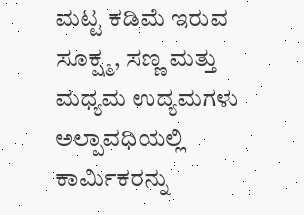ಮಟ್ಟ ಕಡಿಮೆ ಇರುವ ಸೂಕ್ಷ್ಮ, ಸಣ್ಣ ಮತ್ತು ಮಧ್ಯಮ ಉದ್ಯಮಗಳು ಅಲ್ಪಾವಧಿಯಲ್ಲಿ ಕಾರ್ಮಿಕರನ್ನು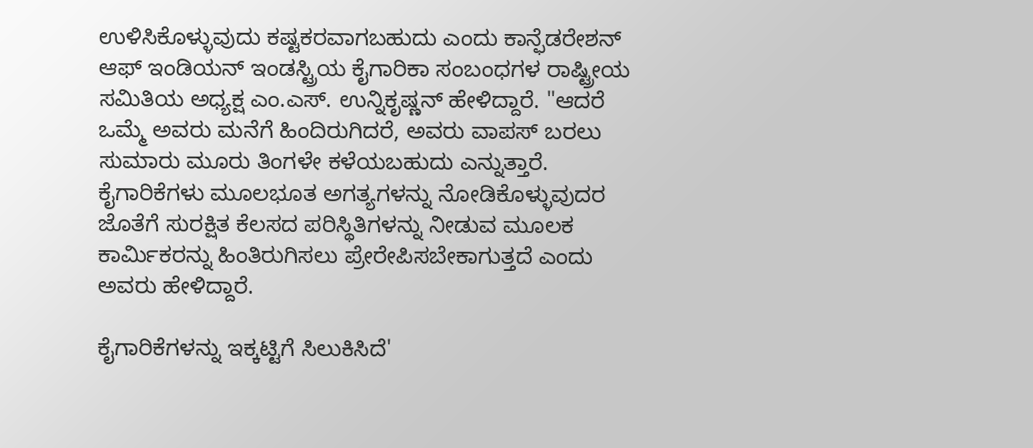ಉಳಿಸಿಕೊಳ್ಳುವುದು ಕಷ್ಟಕರವಾಗಬಹುದು ಎಂದು ಕಾನ್ಫೆಡರೇಶನ್ ಆಫ್ ಇಂಡಿಯನ್ ಇಂಡಸ್ಟ್ರಿಯ ಕೈಗಾರಿಕಾ ಸಂಬಂಧಗಳ ರಾಷ್ಟ್ರೀಯ ಸಮಿತಿಯ ಅಧ್ಯಕ್ಷ ಎಂ.ಎಸ್. ಉನ್ನಿಕೃಷ್ಣನ್ ಹೇಳಿದ್ದಾರೆ. "ಆದರೆ ಒಮ್ಮೆ ಅವರು ಮನೆಗೆ ಹಿಂದಿರುಗಿದರೆ, ಅವರು ವಾಪಸ್‌ ಬರಲು ಸುಮಾರು ಮೂರು ತಿಂಗಳೇ ಕಳೆಯಬಹುದು ಎನ್ನುತ್ತಾರೆ. ಕೈಗಾರಿಕೆಗಳು ಮೂಲಭೂತ ಅಗತ್ಯಗಳನ್ನು ನೋಡಿಕೊಳ್ಳುವುದರ ಜೊತೆಗೆ ಸುರಕ್ಷಿತ ಕೆಲಸದ ಪರಿಸ್ಥಿತಿಗಳನ್ನು ನೀಡುವ ಮೂಲಕ ಕಾರ್ಮಿಕರನ್ನು ಹಿಂತಿರುಗಿಸಲು ಪ್ರೇರೇಪಿಸಬೇಕಾಗುತ್ತದೆ ಎಂದು ಅವರು ಹೇಳಿದ್ದಾರೆ.

ಕೈಗಾರಿಕೆಗಳನ್ನು ಇಕ್ಕಟ್ಟಿಗೆ ಸಿಲುಕಿಸಿದೆ'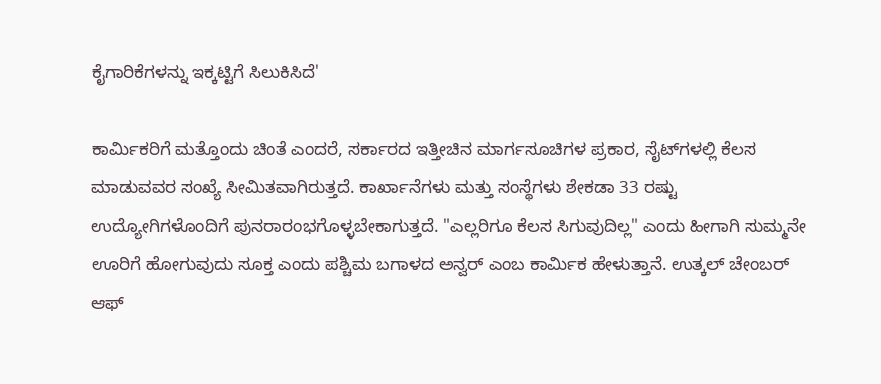ಕೈಗಾರಿಕೆಗಳನ್ನು ಇಕ್ಕಟ್ಟಿಗೆ ಸಿಲುಕಿಸಿದೆ'

ಕಾರ್ಮಿಕರಿಗೆ ಮತ್ತೊಂದು ಚಿಂತೆ ಎಂದರೆ, ಸರ್ಕಾರದ ಇತ್ತೀಚಿನ ಮಾರ್ಗಸೂಚಿಗಳ ಪ್ರಕಾರ, ಸೈಟ್‌ಗಳಲ್ಲಿ ಕೆಲಸ ಮಾಡುವವರ ಸಂಖ್ಯೆ ಸೀಮಿತವಾಗಿರುತ್ತದೆ. ಕಾರ್ಖಾನೆಗಳು ಮತ್ತು ಸಂಸ್ಥೆಗಳು ಶೇಕಡಾ 33 ರಷ್ಟು ಉದ್ಯೋಗಿಗಳೊಂದಿಗೆ ಪುನರಾರಂಭಗೊಳ್ಳಬೇಕಾಗುತ್ತದೆ. "ಎಲ್ಲರಿಗೂ ಕೆಲಸ ಸಿಗುವುದಿಲ್ಲ" ಎಂದು ಹೀಗಾಗಿ ಸುಮ್ಮನೇ ಊರಿಗೆ ಹೋಗುವುದು ಸೂಕ್ತ ಎಂದು ಪಶ್ಚಿಮ ಬಗಾಳದ ಅನ್ವರ್ ಎಂಬ ಕಾರ್ಮಿಕ ಹೇಳುತ್ತಾನೆ. ಉತ್ಕಲ್ ಚೇಂಬರ್ ಆಫ್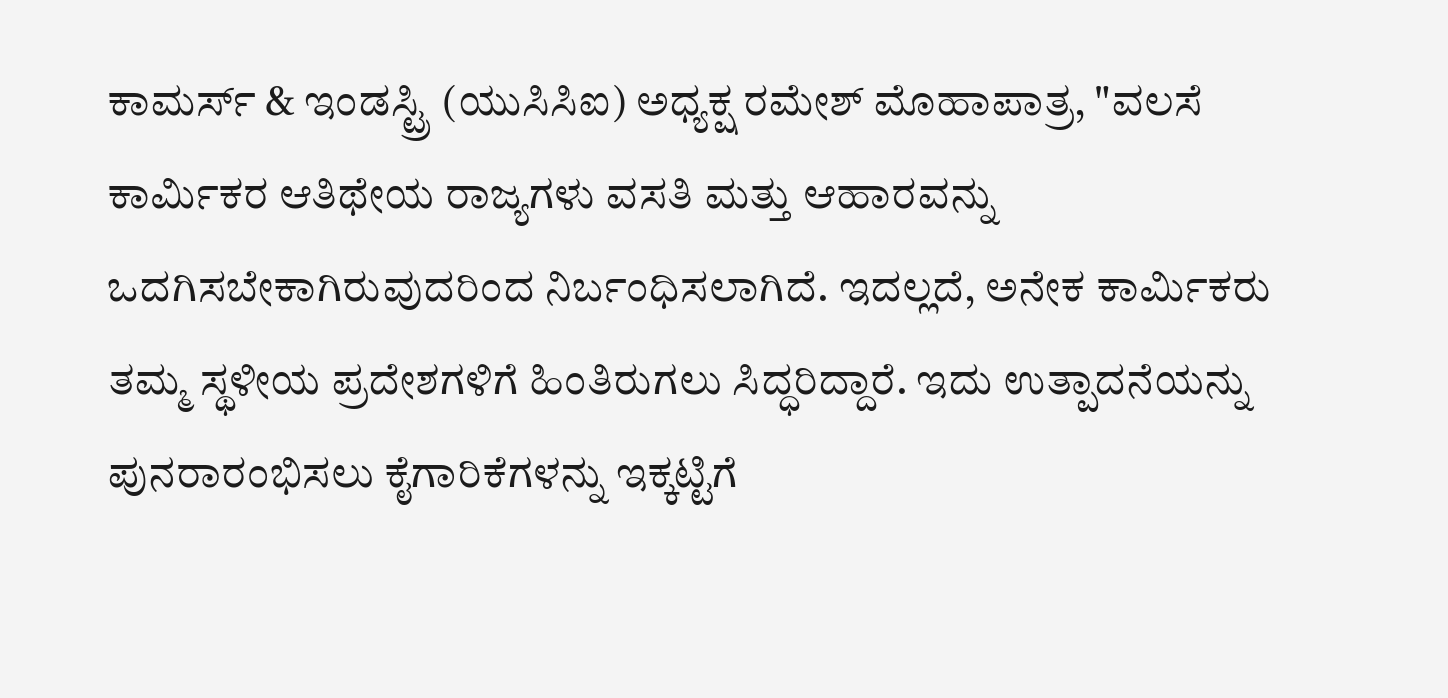ಕಾಮರ್ಸ್ & ಇಂಡಸ್ಟ್ರಿ (ಯುಸಿಸಿಐ) ಅಧ್ಯಕ್ಷ ರಮೇಶ್ ಮೊಹಾಪಾತ್ರ, "ವಲಸೆ ಕಾರ್ಮಿಕರ ಆತಿಥೇಯ ರಾಜ್ಯಗಳು ವಸತಿ ಮತ್ತು ಆಹಾರವನ್ನು ಒದಗಿಸಬೇಕಾಗಿರುವುದರಿಂದ ನಿರ್ಬಂಧಿಸಲಾಗಿದೆ. ಇದಲ್ಲದೆ, ಅನೇಕ ಕಾರ್ಮಿಕರು ತಮ್ಮ ಸ್ಥಳೀಯ ಪ್ರದೇಶಗಳಿಗೆ ಹಿಂತಿರುಗಲು ಸಿದ್ಧರಿದ್ದಾರೆ. ಇದು ಉತ್ಪಾದನೆಯನ್ನು ಪುನರಾರಂಭಿಸಲು ಕೈಗಾರಿಕೆಗಳನ್ನು ಇಕ್ಕಟ್ಟಿಗೆ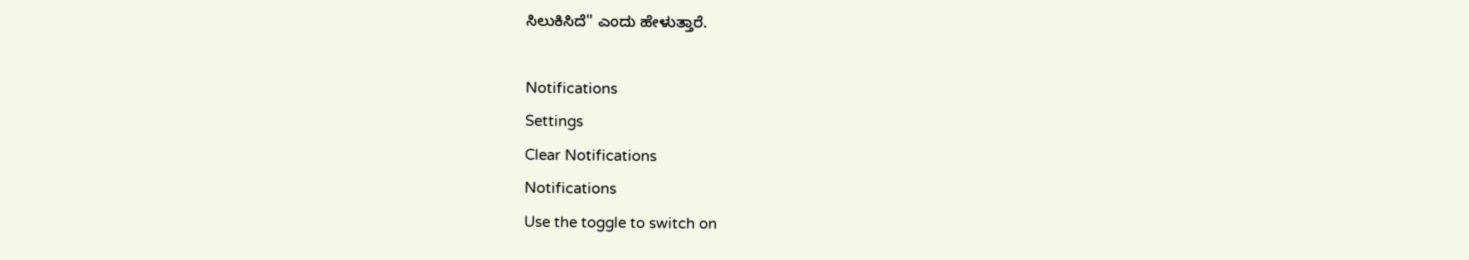ಸಿಲುಕಿಸಿದೆ'' ಎಂದು ಹೇಳುತ್ತಾರೆ.

Notifications
Settings
Clear Notifications
Notifications
Use the toggle to switch on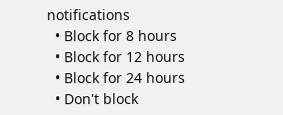notifications
  • Block for 8 hours
  • Block for 12 hours
  • Block for 24 hours
  • Don't block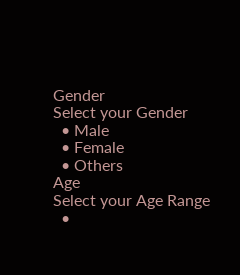Gender
Select your Gender
  • Male
  • Female
  • Others
Age
Select your Age Range
  •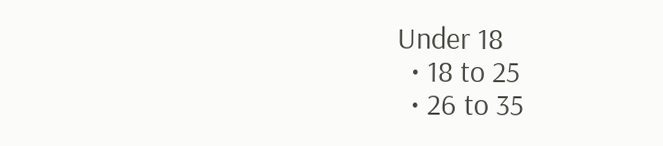Under 18
  • 18 to 25
  • 26 to 35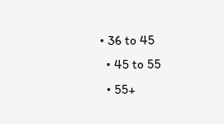• 36 to 45
  • 45 to 55
  • 55+